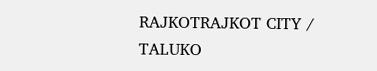RAJKOTRAJKOT CITY / TALUKO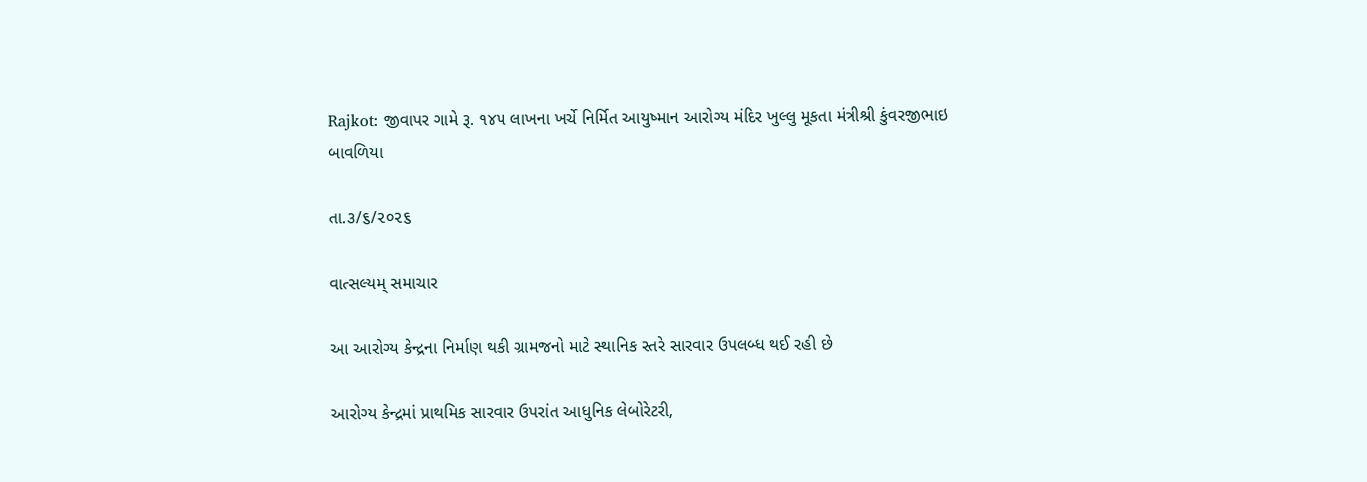Rajkot: જીવાપર ગામે રૂ. ૧૪૫ લાખના ખર્ચે નિર્મિત આયુષ્માન આરોગ્ય મંદિર ખુલ્લુ મૂકતા મંત્રીશ્રી કુંવરજીભાઇ બાવળિયા

તા.૩/૬/૨૦૨૬

વાત્સલ્યમ્ સમાચાર

આ આરોગ્ય કેન્દ્રના નિર્માણ થકી ગ્રામજનો માટે સ્થાનિક સ્તરે સારવાર ઉપલબ્ધ થઈ રહી છે

આરોગ્ય કેન્દ્રમાં પ્રાથમિક સારવાર ઉપરાંત આધુનિક લેબોરેટરી,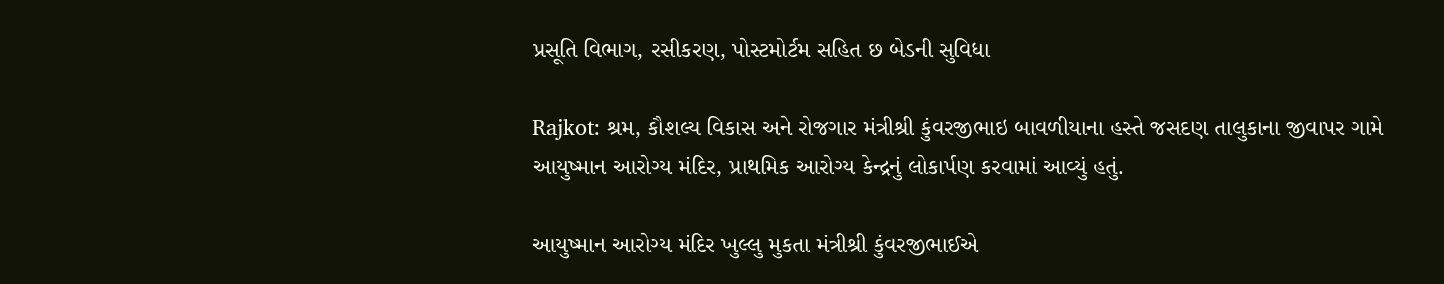પ્રસૂતિ વિભાગ, રસીકરણ, પોસ્ટમોર્ટમ સહિત છ બેડની સુવિધા

Rajkot: શ્રમ, કૌશલ્ય વિકાસ અને રોજગાર મંત્રીશ્રી કુંવરજીભાઇ બાવળીયાના હસ્તે જસદણ તાલુકાના જીવાપર ગામે આયુષ્માન આરોગ્ય મંદિર, પ્રાથમિક આરોગ્ય કેન્દ્રનું લોકાર્પણ કરવામાં આવ્યું હતું.

આયુષ્માન આરોગ્ય મંદિર ખુલ્લુ મુકતા મંત્રીશ્રી કુંવરજીભાઈએ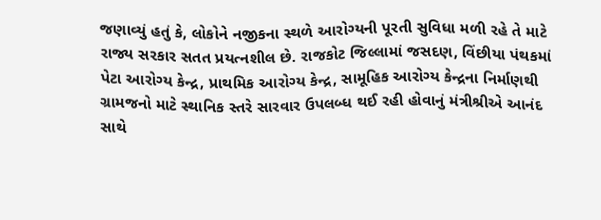જણાવ્યું હતું કે, લોકોને નજીકના સ્થળે આરોગ્યની પૂરતી સુવિધા મળી રહે તે માટે રાજ્ય સરકાર સતત પ્રયત્નશીલ છે. રાજકોટ જિલ્લામાં જસદણ, વિંછીયા પંથકમાં પેટા આરોગ્ય કેન્દ્ર, પ્રાથમિક આરોગ્ય કેન્દ્ર, સામૂહિક આરોગ્ય કેન્દ્રના નિર્માણથી ગ્રામજનો માટે સ્થાનિક સ્તરે સારવાર ઉપલબ્ધ થઈ રહી હોવાનું મંત્રીશ્રીએ આનંદ સાથે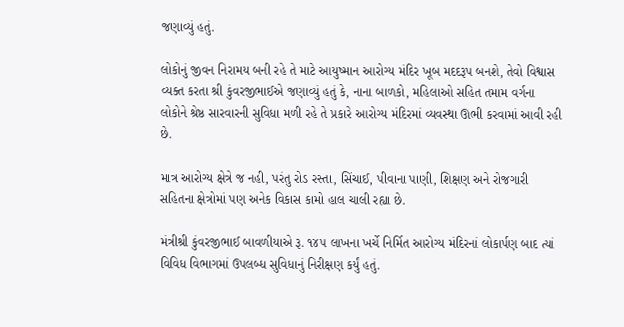જણાવ્યું હતું.

લોકોનું જીવન નિરામય બની રહે તે માટે આયુષ્માન આરોગ્ય મંદિર ખૂબ મદદરૂપ બનશે, તેવો વિશ્વાસ વ્યક્ત કરતા શ્રી કુંવરજીભાઈએ જણાવ્યું હતું કે, નાના બાળકો, મહિલાઓ સહિત તમામ વર્ગના લોકોને શ્રેષ્ઠ સારવારની સુવિધા મળી રહે તે પ્રકારે આરોગ્ય મંદિરમાં વ્યવસ્થા ઊભી કરવામાં આવી રહી છે.

માત્ર આરોગ્ય ક્ષેત્રે જ નહી, પરંતુ રોડ રસ્તા, સિંચાઈ, પીવાના પાણી, શિક્ષણ અને રોજગારી સહિતના ક્ષેત્રોમાં પણ અનેક વિકાસ કામો હાલ ચાલી રહ્યા છે.

મંત્રીશ્રી કુંવરજીભાઈ બાવળીયાએ રૂ. ૧૪૫ લાખના ખર્ચે નિર્મિત આરોગ્ય મંદિરનાં લોકાર્પણ બાદ ત્યાં વિવિધ વિભાગમાં ઉપલબ્ધ સુવિધાનું નિરીક્ષણ કર્યું હતું.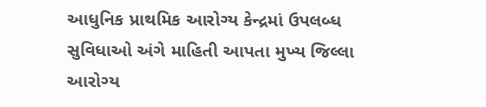આધુનિક પ્રાથમિક આરોગ્ય કેન્દ્રમાં ઉપલબ્ધ સુવિધાઓ અંગે માહિતી આપતા મુખ્ય જિલ્લા આરોગ્ય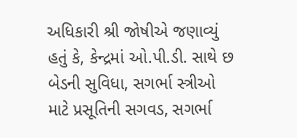અધિકારી શ્રી જોષીએ જણાવ્યું હતું કે, કેન્દ્રમાં ઓ.પી.ડી. સાથે છ બેડની સુવિધા, સગર્ભા સ્ત્રીઓ માટે પ્રસૂતિની સગવડ, સગર્ભા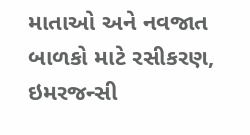માતાઓ અને નવજાત બાળકો માટે રસીકરણ, ઇમરજન્સી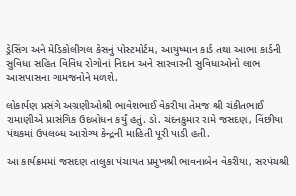ડ્રેસિંગ અને મેડિકોલીગલ કેસનું પોસ્ટમોર્ટમ, આયુષ્માન કાર્ડ તથા આભા કાર્ડની સુવિધા સહિત વિવિધ રોગોનાં નિદાન અને સારવારની સુવિધાઓનો લાભ આસપાસના ગામજનોને મળશે.

લોકાર્પણ પ્રસંગે અગ્રણીઓશ્રી ભાવેશભાઈ વેકરીયા તેમજ શ્રી ચંકીતભાઈ રામાણીએ પ્રાસંગિક ઉદબોધન કર્યું હતું. ડો. ચંદનકુમાર રામે જસદણ, વિંછીયા પંથકમાં ઉપલબ્ધ આરોગ્ય કેન્દ્રની માહિતી પૂરી પાડી હતી.

આ કાર્યક્રમમાં જસદણ તાલુકા પંચાયત પ્રમુખશ્રી ભાવનાબેન વેકરીયા, સરપંચશ્રી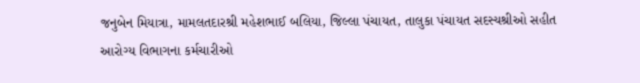જનુબેન મિયાત્રા, મામલતદારશ્રી મહેશભાઈ બલિયા, જિલ્લા પંચાયત, તાલુકા પંચાયત સદસ્યશ્રીઓ સહીત આરોગ્ય વિભાગના કર્મચારીઓ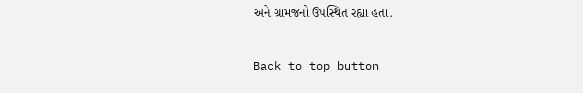અને ગ્રામજનો ઉપસ્થિત રહ્યા હતા.

Back to top button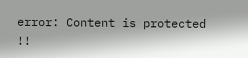error: Content is protected !!